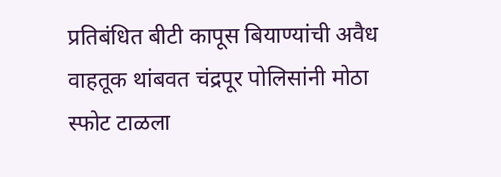प्रतिबंधित बीटी कापूस बियाण्यांची अवैध वाहतूक थांबवत चंद्रपूर पोलिसांनी मोठा स्फोट टाळला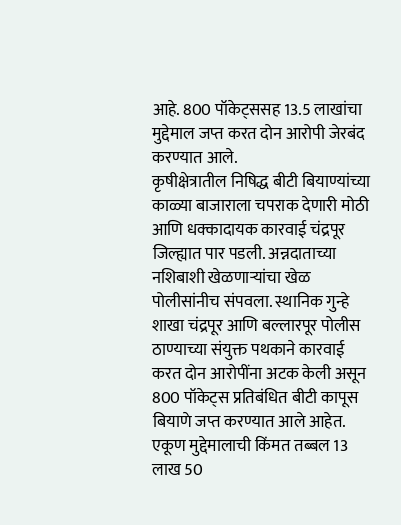आहे. 800 पॉकेट्ससह 13.5 लाखांचा मुद्देमाल जप्त करत दोन आरोपी जेरबंद करण्यात आले.
कृषीक्षेत्रातील निषिद्ध बीटी बियाण्यांच्या काळ्या बाजाराला चपराक देणारी मोठी आणि धक्कादायक कारवाई चंद्रपूर जिल्ह्यात पार पडली. अन्नदाताच्या नशिबाशी खेळणाऱ्यांचा खेळ पोलीसांनीच संपवला. स्थानिक गुन्हे शाखा चंद्रपूर आणि बल्लारपूर पोलीस ठाण्याच्या संयुक्त पथकाने कारवाई करत दोन आरोपींना अटक केली असून 800 पॉकेट्स प्रतिबंधित बीटी कापूस बियाणे जप्त करण्यात आले आहेत. एकूण मुद्देमालाची किंमत तब्बल 13 लाख 50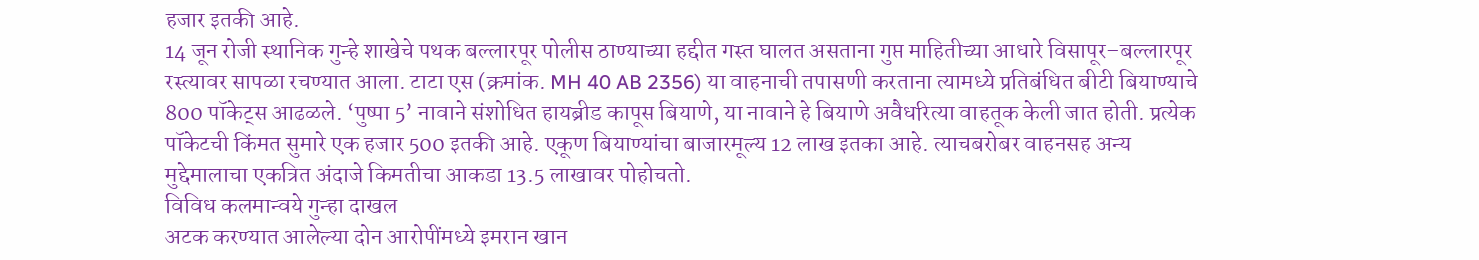हजार इतकी आहे.
14 जून रोजी स्थानिक गुन्हे शाखेचे पथक बल्लारपूर पोलीस ठाण्याच्या हद्दीत गस्त घालत असताना गुप्त माहितीच्या आधारे विसापूर–बल्लारपूर रस्त्यावर सापळा रचण्यात आला. टाटा एस (क्रमांक. MH 40 AB 2356) या वाहनाची तपासणी करताना त्यामध्ये प्रतिबंधित बीटी बियाण्याचे 800 पॉकेट्स आढळले. ‘पुष्पा 5’ नावाने संशोधित हायब्रीड कापूस बियाणे, या नावाने हे बियाणे अवैधरित्या वाहतूक केली जात होती. प्रत्येक पॉकेटची किंमत सुमारे एक हजार 500 इतकी आहे. एकूण बियाण्यांचा बाजारमूल्य 12 लाख इतका आहे. त्याचबरोबर वाहनसह अन्य मुद्देमालाचा एकत्रित अंदाजे किमतीचा आकडा 13.5 लाखावर पोहोचतो.
विविध कलमान्वये गुन्हा दाखल
अटक करण्यात आलेल्या दोन आरोपींमध्ये इमरान खान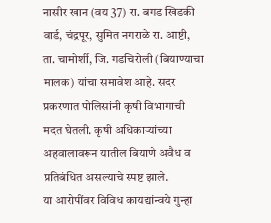नासीर खान (वय 37) रा. बगड खिडकी वार्ड, चंद्रपूर, सुमित नगराळे रा. आष्टी, ता. चामोर्शी, जि. गडचिरोली (बियाण्याचा मालक) यांचा समावेश आहे. सदर प्रकरणात पोलिसांनी कृषी विभागाची मदत घेतली. कृषी अधिकाऱ्यांच्या अहवालावरून यातील बियाणे अवैध व प्रतिबंधित असल्याचे स्पष्ट झाले.
या आरोपींवर विविध कायद्यांन्वये गुन्हा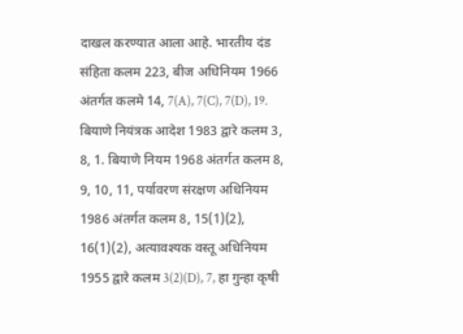दाखल करण्यात आला आहे. भारतीय दंड संहिता कलम 223, बीज अधिनियम 1966 अंतर्गत कलमे 14, 7(A), 7(C), 7(D), 19. बियाणे नियंत्रक आदेश 1983 द्वारे कलम 3, 8, 1. बियाणे नियम 1968 अंतर्गत कलम 8, 9, 10, 11, पर्यावरण संरक्षण अधिनियम 1986 अंतर्गत कलम 8, 15(1)(2), 16(1)(2), अत्यावश्यक वस्तू अधिनियम 1955 द्वारे कलम 3(2)(D), 7, हा गुन्हा कृषी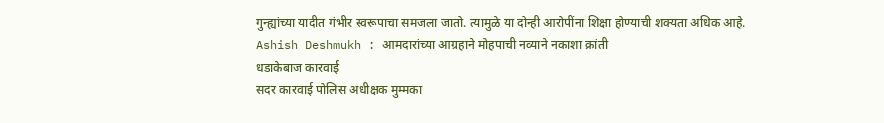गुन्ह्यांच्या यादीत गंभीर स्वरूपाचा समजला जातो. त्यामुळे या दोन्ही आरोपींना शिक्षा होण्याची शक्यता अधिक आहे.
Ashish Deshmukh : आमदारांच्या आग्रहाने मोहपाची नव्याने नकाशा क्रांती
धडाकेबाज कारवाई
सदर कारवाई पोलिस अधीक्षक मुम्मका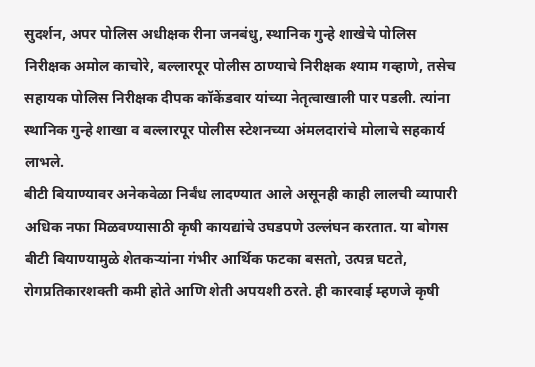सुदर्शन, अपर पोलिस अधीक्षक रीना जनबंधु, स्थानिक गुन्हे शाखेचे पोलिस निरीक्षक अमोल काचोरे, बल्लारपूर पोलीस ठाण्याचे निरीक्षक श्याम गव्हाणे, तसेच सहायक पोलिस निरीक्षक दीपक कॉकेंडवार यांच्या नेतृत्वाखाली पार पडली. त्यांना स्थानिक गुन्हे शाखा व बल्लारपूर पोलीस स्टेशनच्या अंमलदारांचे मोलाचे सहकार्य लाभले.
बीटी बियाण्यावर अनेकवेळा निर्बंध लादण्यात आले असूनही काही लालची व्यापारी अधिक नफा मिळवण्यासाठी कृषी कायद्यांचे उघडपणे उल्लंघन करतात. या बोगस बीटी बियाण्यामुळे शेतकऱ्यांना गंभीर आर्थिक फटका बसतो, उत्पन्न घटते, रोगप्रतिकारशक्ती कमी होते आणि शेती अपयशी ठरते. ही कारवाई म्हणजे कृषी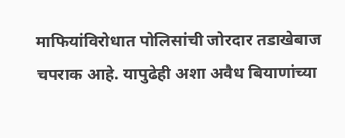माफियांविरोधात पोलिसांची जोरदार तडाखेबाज चपराक आहे. यापुढेही अशा अवैध बियाणांच्या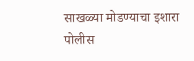साखळ्या मोडण्याचा इशारा पोलीस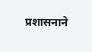प्रशासनाने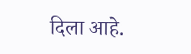दिला आहे.